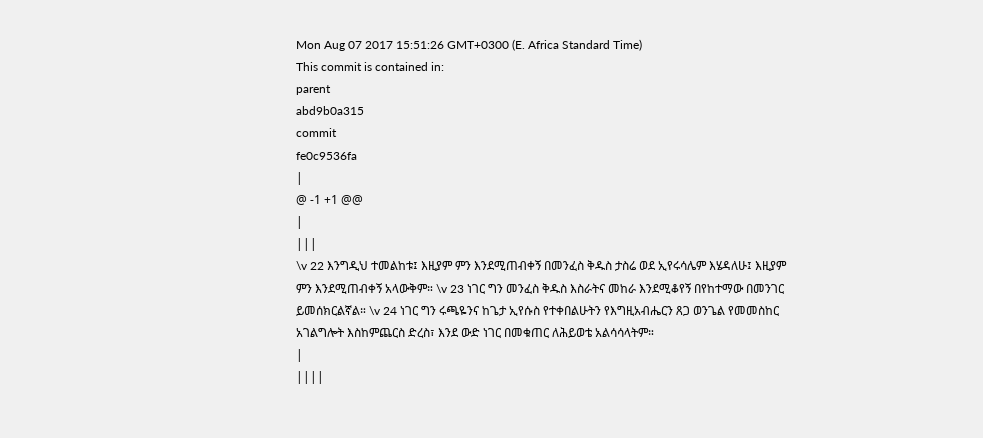Mon Aug 07 2017 15:51:26 GMT+0300 (E. Africa Standard Time)
This commit is contained in:
parent
abd9b0a315
commit
fe0c9536fa
|
@ -1 +1 @@
|
|||
\v 22 እንግዲህ ተመልከቱ፤ እዚያም ምን እንደሚጠብቀኝ በመንፈስ ቅዱስ ታስሬ ወደ ኢየሩሳሌም እሄዳለሁ፤ እዚያም ምን እንደሚጠብቀኝ አላውቅም። \v 23 ነገር ግን መንፈስ ቅዱስ እስራትና መከራ እንደሚቆየኝ በየከተማው በመንገር ይመሰክርልኛል። \v 24 ነገር ግን ሩጫዬንና ከጌታ ኢየሱስ የተቀበልሁትን የእግዚአብሔርን ጸጋ ወንጌል የመመስከር አገልግሎት እስከምጨርስ ድረስ፣ እንደ ውድ ነገር በመቁጠር ለሕይወቴ አልሳሳላትም።
|
||||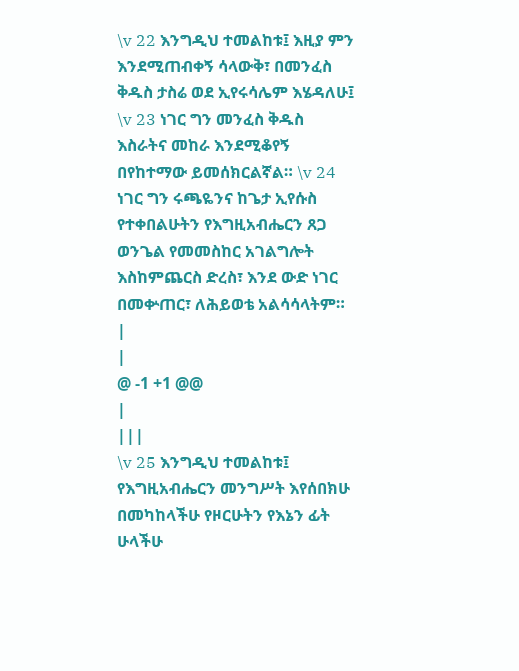\v 22 እንግዲህ ተመልከቱ፤ እዚያ ምን እንደሚጠብቀኝ ሳላውቅ፣ በመንፈስ ቅዱስ ታስሬ ወደ ኢየሩሳሌም እሄዳለሁ፤ \v 23 ነገር ግን መንፈስ ቅዱስ እስራትና መከራ እንደሚቆየኝ በየከተማው ይመሰክርልኛል። \v 24 ነገር ግን ሩጫዬንና ከጌታ ኢየሱስ የተቀበልሁትን የእግዚአብሔርን ጸጋ ወንጌል የመመስከር አገልግሎት እስከምጨርስ ድረስ፣ እንደ ውድ ነገር በመቍጠር፣ ለሕይወቴ አልሳሳላትም።
|
|
@ -1 +1 @@
|
|||
\v 25 እንግዲህ ተመልከቱ፤ የእግዚአብሔርን መንግሥት እየሰበክሁ በመካከላችሁ የዞርሁትን የእኔን ፊት ሁላችሁ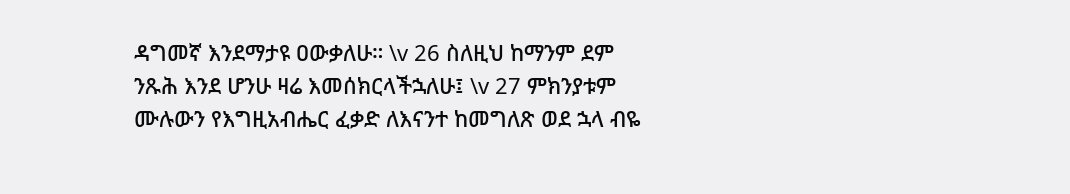ዳግመኛ እንደማታዩ ዐውቃለሁ። \v 26 ስለዚህ ከማንም ደም ንጹሕ እንደ ሆንሁ ዛሬ እመሰክርላችኋለሁ፤ \v 27 ምክንያቱም ሙሉውን የእግዚአብሔር ፈቃድ ለእናንተ ከመግለጽ ወደ ኋላ ብዬ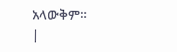አላውቅም።
|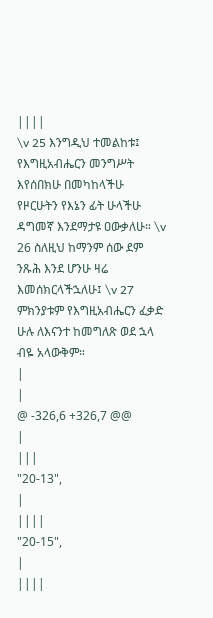||||
\v 25 እንግዲህ ተመልከቱ፤ የእግዚአብሔርን መንግሥት እየሰበክሁ በመካከላችሁ የዞርሁትን የእኔን ፊት ሁላችሁ ዳግመኛ እንደማታዩ ዐውቃለሁ። \v 26 ስለዚህ ከማንም ሰው ደም ንጹሕ እንደ ሆንሁ ዛሬ እመሰክርላችኋለሁ፤ \v 27 ምክንያቱም የእግዚአብሔርን ፈቃድ ሁሉ ለእናንተ ከመግለጽ ወደ ኋላ ብዬ አላውቅም።
|
|
@ -326,6 +326,7 @@
|
|||
"20-13",
|
||||
"20-15",
|
||||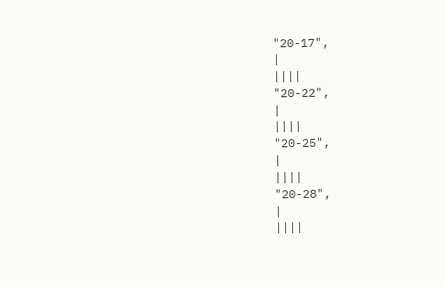"20-17",
|
||||
"20-22",
|
||||
"20-25",
|
||||
"20-28",
|
||||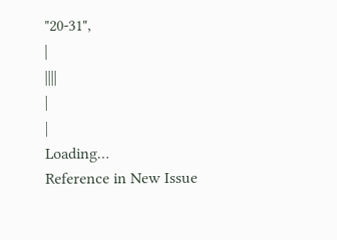"20-31",
|
||||
|
|
Loading…
Reference in New Issue